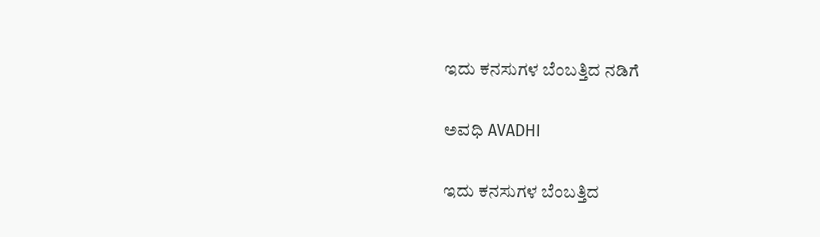ಇದು ಕನಸುಗಳ ಬೆಂಬತ್ತಿದ ನಡಿಗೆ‍

ಅವಧಿ AVADHI

ಇದು ಕನಸುಗಳ ಬೆಂಬತ್ತಿದ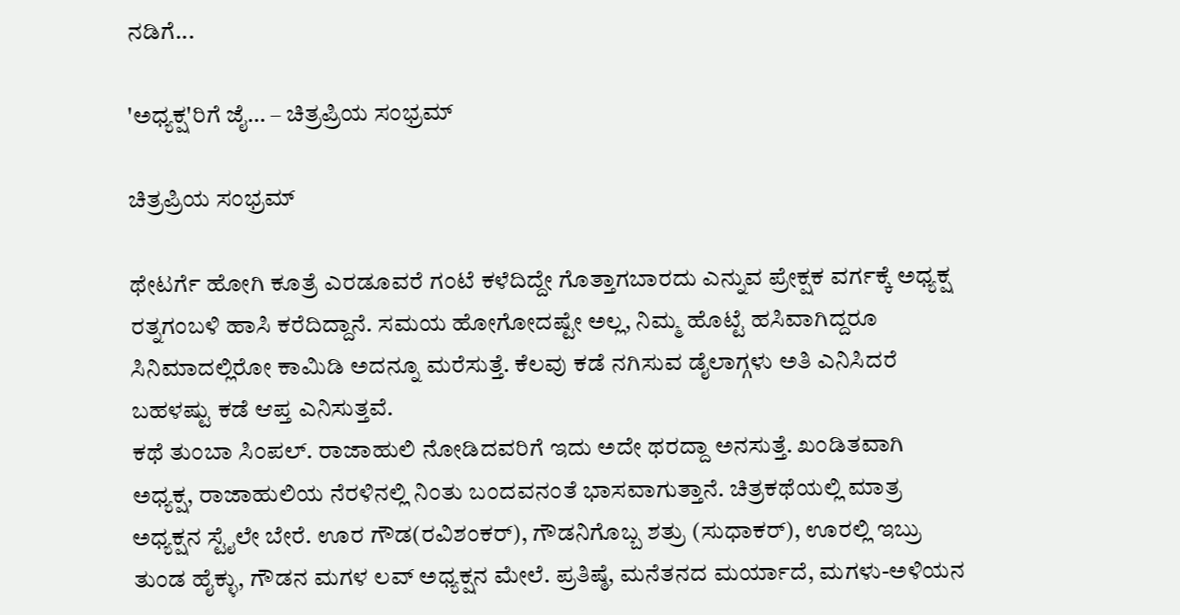ನಡಿಗೆ...

'ಅಧ್ಯಕ್ಷ'ರಿಗೆ ಜೈ… – ಚಿತ್ರಪ್ರಿಯ ಸಂಭ್ರಮ್

ಚಿತ್ರಪ್ರಿಯ ಸಂಭ್ರಮ್

ಥೇಟರ್ಗೆ ಹೋಗಿ ಕೂತ್ರೆ ಎರಡೂವರೆ ಗಂಟೆ ಕಳೆದಿದ್ದೇ ಗೊತ್ತಾಗಬಾರದು ಎನ್ನುವ ಪ್ರೇಕ್ಷಕ ವರ್ಗಕ್ಕೆ ಅಧ್ಯಕ್ಷ ರತ್ನಗಂಬಳಿ ಹಾಸಿ ಕರೆದಿದ್ದಾನೆ. ಸಮಯ ಹೋಗೋದಷ್ಟೇ ಅಲ್ಲ, ನಿಮ್ಮ ಹೊಟ್ಟೆ ಹಸಿವಾಗಿದ್ದರೂ ಸಿನಿಮಾದಲ್ಲಿರೋ ಕಾಮಿಡಿ ಅದನ್ನೂ ಮರೆಸುತ್ತೆ. ಕೆಲವು ಕಡೆ ನಗಿಸುವ ಡೈಲಾಗ್ಗಳು ಅತಿ ಎನಿಸಿದರೆ ಬಹಳಷ್ಟು ಕಡೆ ಆಪ್ತ ಎನಿಸುತ್ತವೆ.
ಕಥೆ ತುಂಬಾ ಸಿಂಪಲ್. ರಾಜಾಹುಲಿ ನೋಡಿದವರಿಗೆ ಇದು ಅದೇ ಥರದ್ದಾ ಅನಸುತ್ತೆ. ಖಂಡಿತವಾಗಿ ಅಧ್ಯಕ್ಷ, ರಾಜಾಹುಲಿಯ ನೆರಳಿನಲ್ಲಿ ನಿಂತು ಬಂದವನಂತೆ ಭಾಸವಾಗುತ್ತಾನೆ. ಚಿತ್ರಕಥೆಯಲ್ಲಿ ಮಾತ್ರ ಅಧ್ಯಕ್ಷನ ಸ್ಟೈಲೇ ಬೇರೆ. ಊರ ಗೌಡ(ರವಿಶಂಕರ್), ಗೌಡನಿಗೊಬ್ಬ ಶತ್ರು (ಸುಧಾಕರ್), ಊರಲ್ಲಿ ಇಬ್ರು ತುಂಡ ಹೈಕ್ಳು, ಗೌಡನ ಮಗಳ ಲವ್ ಅಧ್ಯಕ್ಷನ ಮೇಲೆ. ಪ್ರತಿಷ್ಠೆ, ಮನೆತನದ ಮರ್ಯಾದೆ, ಮಗಳು-ಅಳಿಯನ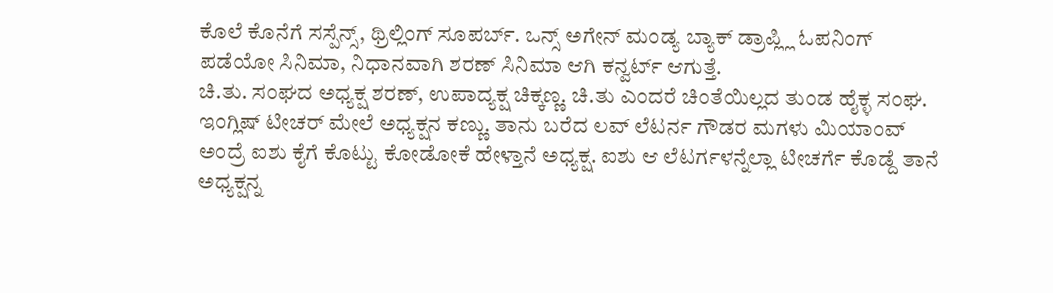ಕೊಲೆ ಕೊನೆಗೆ ಸಸ್ಪೆನ್ಸ್, ಥ್ರಿಲ್ಲಿಂಗ್ ಸೂಪರ್ಬ್. ಒನ್ಸ್ ಅಗೇನ್ ಮಂಡ್ಯ ಬ್ಯಾಕ್ ಡ್ರಾಪ್ಲ್ಲಿ ಓಪನಿಂಗ್ ಪಡೆಯೋ ಸಿನಿಮಾ, ನಿಧಾನವಾಗಿ ಶರಣ್ ಸಿನಿಮಾ ಆಗಿ ಕನ್ವರ್ಟ್ ಆಗುತ್ತೆ.
ಚಿ.ತು. ಸಂಘದ ಅಧ್ಯಕ್ಷ ಶರಣ್, ಉಪಾದ್ಯಕ್ಷ ಚಿಕ್ಕಣ್ಣ. ಚಿ.ತು ಎಂದರೆ ಚಿಂತೆಯಿಲ್ಲದ ತುಂಡ ಹೈಕ್ಳ ಸಂಘ. ಇಂಗ್ಲಿಷ್ ಟೀಚರ್ ಮೇಲೆ ಅಧ್ಯಕ್ಷನ ಕಣ್ಣು. ತಾನು ಬರೆದ ಲವ್ ಲೆಟರ್ನ ಗೌಡರ ಮಗಳು ಮಿಯಾಂವ್ ಅಂದ್ರೆ ಐಶು ಕೈಗೆ ಕೊಟ್ಟು ಕೋಡೋಕೆ ಹೇಳ್ತಾನೆ ಅಧ್ಯಕ್ಷ. ಐಶು ಆ ಲೆಟರ್ಗಳನ್ನೆಲ್ಲಾ ಟೀಚರ್ಗೆ ಕೊಡ್ದೆ ತಾನೆ ಅಧ್ಯಕ್ಷನ್ನ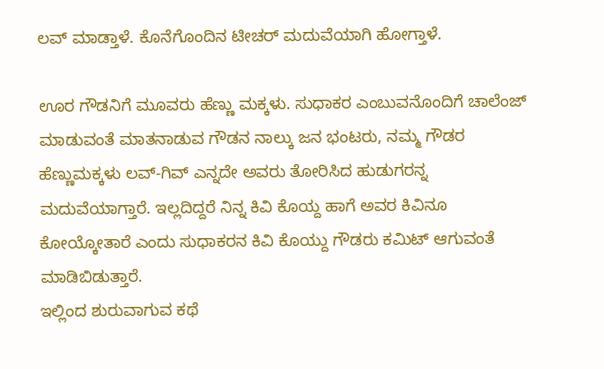ಲವ್ ಮಾಡ್ತಾಳೆ. ಕೊನೆಗೊಂದಿನ ಟೀಚರ್ ಮದುವೆಯಾಗಿ ಹೋಗ್ತಾಳೆ.

ಊರ ಗೌಡನಿಗೆ ಮೂವರು ಹೆಣ್ಣು ಮಕ್ಕಳು. ಸುಧಾಕರ ಎಂಬುವನೊಂದಿಗೆ ಚಾಲೆಂಜ್ ಮಾಡುವಂತೆ ಮಾತನಾಡುವ ಗೌಡನ ನಾಲ್ಕು ಜನ ಭಂಟರು, ನಮ್ಮ ಗೌಡರ ಹೆಣ್ಣುಮಕ್ಕಳು ಲವ್-ಗಿವ್ ಎನ್ನದೇ ಅವರು ತೋರಿಸಿದ ಹುಡುಗರನ್ನ ಮದುವೆಯಾಗ್ತಾರೆ. ಇಲ್ಲದಿದ್ದರೆ ನಿನ್ನ ಕಿವಿ ಕೊಯ್ದ ಹಾಗೆ ಅವರ ಕಿವಿನೂ ಕೋಯ್ಕೋತಾರೆ ಎಂದು ಸುಧಾಕರನ ಕಿವಿ ಕೊಯ್ದು ಗೌಡರು ಕಮಿಟ್ ಆಗುವಂತೆ ಮಾಡಿಬಿಡುತ್ತಾರೆ.
ಇಲ್ಲಿಂದ ಶುರುವಾಗುವ ಕಥೆ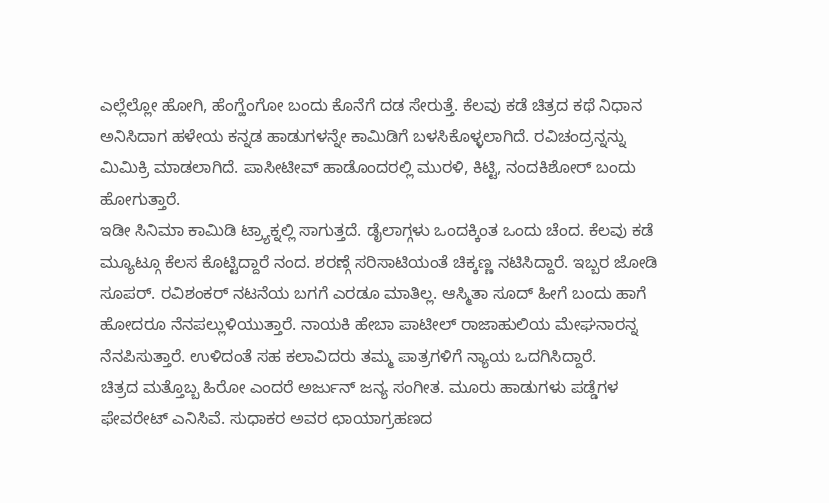ಎಲ್ಲೆಲ್ಲೋ ಹೋಗಿ, ಹೆಂಗ್ಹೆಂಗೋ ಬಂದು ಕೊನೆಗೆ ದಡ ಸೇರುತ್ತೆ. ಕೆಲವು ಕಡೆ ಚಿತ್ರದ ಕಥೆ ನಿಧಾನ ಅನಿಸಿದಾಗ ಹಳೇಯ ಕನ್ನಡ ಹಾಡುಗಳನ್ನೇ ಕಾಮಿಡಿಗೆ ಬಳಸಿಕೊಳ್ಳಲಾಗಿದೆ. ರವಿಚಂದ್ರನ್ನನ್ನು ಮಿಮಿಕ್ರಿ ಮಾಡಲಾಗಿದೆ. ಪಾಸೀಟೀವ್ ಹಾಡೊಂದರಲ್ಲಿ ಮುರಳಿ, ಕಿಟ್ಟಿ, ನಂದಕಿಶೋರ್ ಬಂದು ಹೋಗುತ್ತಾರೆ.
ಇಡೀ ಸಿನಿಮಾ ಕಾಮಿಡಿ ಟ್ರ್ಯಾಕ್ನಲ್ಲಿ ಸಾಗುತ್ತದೆ. ಡೈಲಾಗ್ಗಳು ಒಂದಕ್ಕಿಂತ ಒಂದು ಚೆಂದ. ಕೆಲವು ಕಡೆ ಮ್ಯೂಟ್ಗೂ ಕೆಲಸ ಕೊಟ್ಟಿದ್ದಾರೆ ನಂದ. ಶರಣ್ಗೆ ಸರಿಸಾಟಿಯಂತೆ ಚಿಕ್ಕಣ್ಣ ನಟಿಸಿದ್ದಾರೆ. ಇಬ್ಬರ ಜೋಡಿ ಸೂಪರ್. ರವಿಶಂಕರ್ ನಟನೆಯ ಬಗಗೆ ಎರಡೂ ಮಾತಿಲ್ಲ. ಆಸ್ಮಿತಾ ಸೂದ್ ಹೀಗೆ ಬಂದು ಹಾಗೆ ಹೋದರೂ ನೆನಪಲ್ಲುಳಿಯುತ್ತಾರೆ. ನಾಯಕಿ ಹೇಬಾ ಪಾಟೀಲ್ ರಾಜಾಹುಲಿಯ ಮೇಘನಾರನ್ನ ನೆನಪಿಸುತ್ತಾರೆ. ಉಳಿದಂತೆ ಸಹ ಕಲಾವಿದರು ತಮ್ಮ ಪಾತ್ರಗಳಿಗೆ ನ್ಯಾಯ ಒದಗಿಸಿದ್ದಾರೆ.
ಚಿತ್ರದ ಮತ್ತೊಬ್ಬ ಹಿರೋ ಎಂದರೆ ಅರ್ಜುನ್ ಜನ್ಯ ಸಂಗೀತ. ಮೂರು ಹಾಡುಗಳು ಪಡ್ಡೆಗಳ ಫೇವರೇಟ್ ಎನಿಸಿವೆ. ಸುಧಾಕರ ಅವರ ಛಾಯಾಗ್ರಹಣದ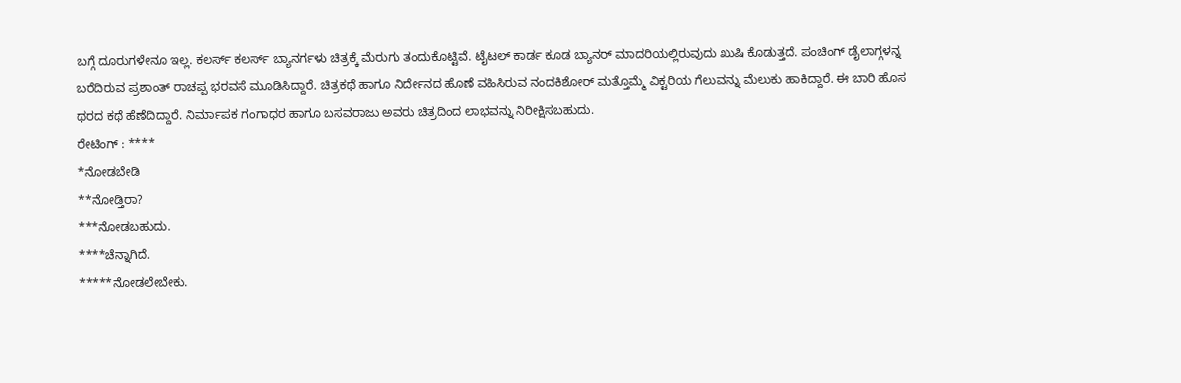ಬಗ್ಗೆ ದೂರುಗಳೇನೂ ಇಲ್ಲ. ಕಲರ್ಸ್ ಕಲರ್ಸ್ ಬ್ಯಾನರ್ಗಳು ಚಿತ್ರಕ್ಕೆ ಮೆರುಗು ತಂದುಕೊಟ್ಟಿವೆ. ಟೈಟಲ್ ಕಾರ್ಡ ಕೂಡ ಬ್ಯಾನರ್ ಮಾದರಿಯಲ್ಲಿರುವುದು ಖುಷಿ ಕೊಡುತ್ತದೆ. ಪಂಚಿಂಗ್ ಡೈಲಾಗ್ಗಳನ್ನ ಬರೆದಿರುವ ಪ್ರಶಾಂತ್ ರಾಚಪ್ಪ ಭರವಸೆ ಮೂಡಿಸಿದ್ದಾರೆ. ಚಿತ್ರಕಥೆ ಹಾಗೂ ನಿರ್ದೇನದ ಹೊಣೆ ವಹಿಸಿರುವ ನಂದಕಿಶೋರ್ ಮತ್ತೊಮ್ಮೆ ವಿಕ್ಟರಿಯ ಗೆಲುವನ್ನು ಮೆಲುಕು ಹಾಕಿದ್ದಾರೆ. ಈ ಬಾರಿ ಹೊಸ ಥರದ ಕಥೆ ಹೆಣೆದಿದ್ದಾರೆ. ನಿರ್ಮಾಪಕ ಗಂಗಾಧರ ಹಾಗೂ ಬಸವರಾಜು ಅವರು ಚಿತ್ರದಿಂದ ಲಾಭವನ್ನು ನಿರೀಕ್ಷಿಸಬಹುದು.
ರೇಟಿಂಗ್ : ****
*ನೋಡಬೇಡಿ
**ನೋಡ್ತಿರಾ?
***ನೋಡಬಹುದು.
****ಚೆನ್ನಾಗಿದೆ.
*****ನೋಡಲೇಬೇಕು.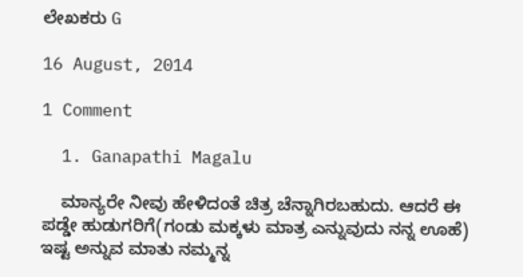ಲೇಖಕರು G

16 August, 2014

1 Comment

  1. Ganapathi Magalu

    ಮಾನ್ಯರೇ ನೀವು ಹೇಳಿದಂತೆ ಚಿತ್ರ ಚೆನ್ನಾಗಿರಬಹುದು. ಆದರೆ ಈ ಪಡ್ಡೇ ಹುಡುಗರಿಗೆ(ಗಂಡು ಮಕ್ಕಳು ಮಾತ್ರ ಎನ್ನುವುದು ನನ್ನ ಊಹೆ) ಇಷ್ಟ ಅನ್ನುವ ಮಾತು ನಮ್ಮನ್ನ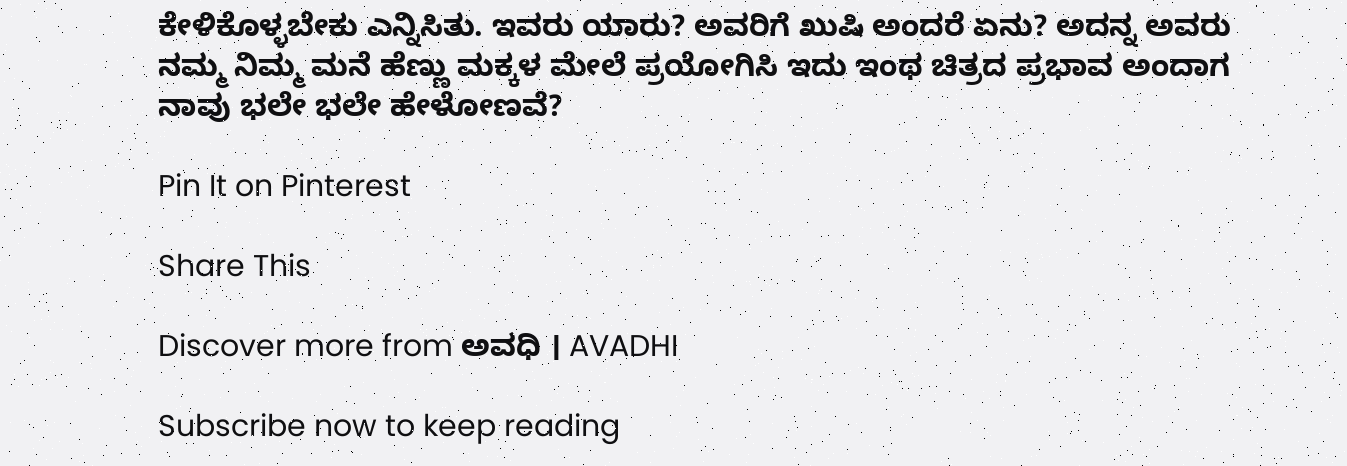ಕೇಳಿಕೊಳ್ಳಬೇಕು ಎನ್ನಿಸಿತು. ಇವರು ಯಾರು? ಅವರಿಗೆ ಖುಷಿ ಅಂದರೆ ಏನು? ಅದನ್ನ ಅವರು ನಮ್ಮ ನಿಮ್ಮ ಮನೆ ಹೆಣ್ಣು ಮಕ್ಕಳ ಮೇಲೆ ಪ್ರಯೋಗಿಸಿ ಇದು ಇಂಥ ಚಿತ್ರದ ಪ್ರಭಾವ ಅಂದಾಗ ನಾವು ಭಲೇ ಭಲೇ ಹೇಳೋಣವೆ?

Pin It on Pinterest

Share This

Discover more from ಅವಧಿ । AVADHI

Subscribe now to keep reading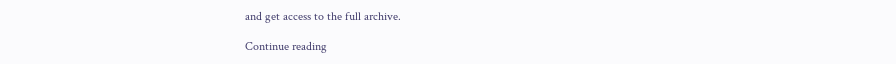and get access to the full archive.

Continue reading